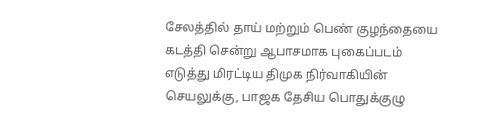சேலத்தில் தாய் மற்றும் பெண் குழந்தையை கடத்தி சென்று ஆபாசமாக புகைப்படம் எடுத்து மிரட்டிய திமுக நிர்வாகியின் செயலுக்கு, பாஜக தேசிய பொதுக்குழு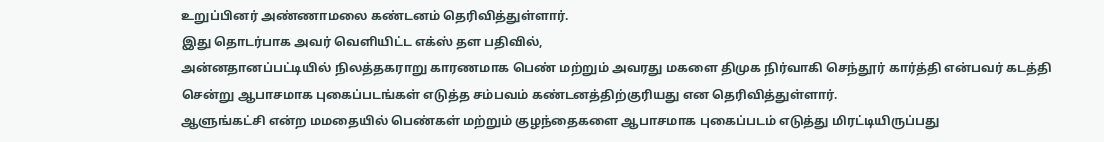உறுப்பினர் அண்ணாமலை கண்டனம் தெரிவித்துள்ளார்.
இது தொடர்பாக அவர் வெளியிட்ட எக்ஸ் தள பதிவில்,
அன்னதானப்பட்டியில் நிலத்தகராறு காரணமாக பெண் மற்றும் அவரது மகளை திமுக நிர்வாகி செந்தூர் கார்த்தி என்பவர் கடத்தி சென்று ஆபாசமாக புகைப்படங்கள் எடுத்த சம்பவம் கண்டனத்திற்குரியது என தெரிவித்துள்ளார்.
ஆளுங்கட்சி என்ற மமதையில் பெண்கள் மற்றும் குழந்தைகளை ஆபாசமாக புகைப்படம் எடுத்து மிரட்டியிருப்பது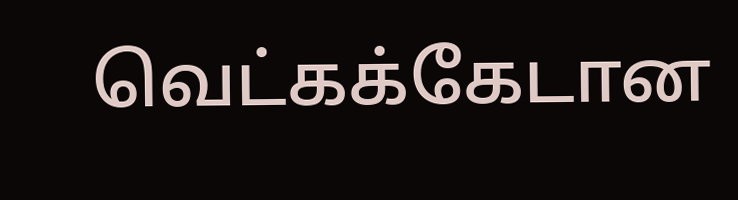வெட்கக்கேடான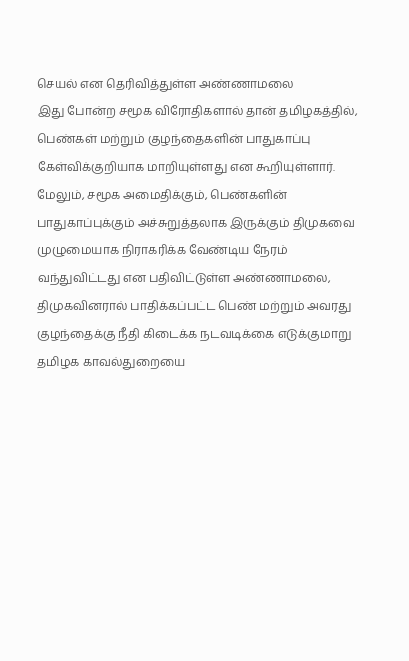செயல் என தெரிவித்துள்ள அண்ணாமலை
இது போன்ற சமூக விரோதிகளால் தான் தமிழகத்தில், பெண்கள் மற்றும் குழந்தைகளின் பாதுகாப்பு கேள்விக்குறியாக மாறியுள்ளது என கூறியுள்ளார்.
மேலும், சமூக அமைதிக்கும், பெண்களின் பாதுகாப்புக்கும் அச்சுறுத்தலாக இருக்கும் திமுகவை முழுமையாக நிராகரிக்க வேண்டிய நேரம் வந்துவிட்டது என பதிவிட்டுள்ள அண்ணாமலை,
திமுகவினரால் பாதிக்கப்பட்ட பெண் மற்றும் அவரது குழந்தைக்கு நீதி கிடைக்க நடவடிக்கை எடுக்குமாறு தமிழக காவல்துறையை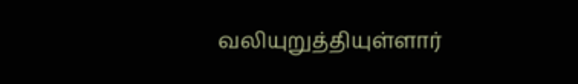வலியுறுத்தியுள்ளார்